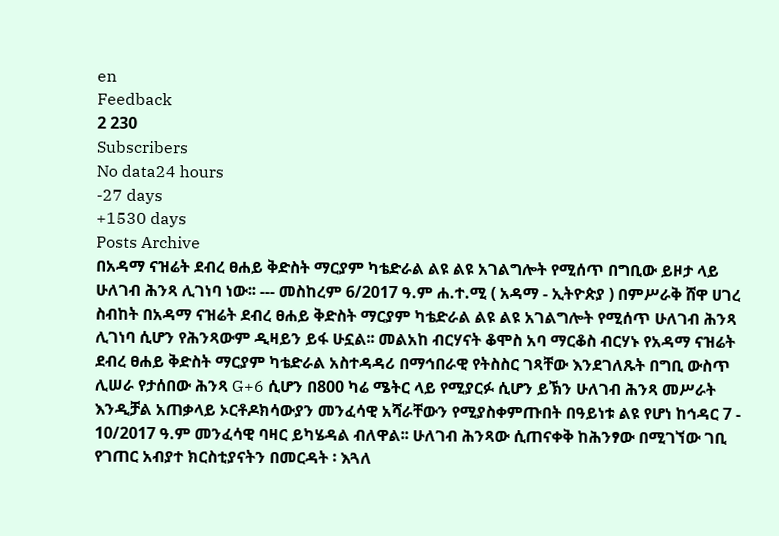en
Feedback
2 230
Subscribers
No data24 hours
-27 days
+1530 days
Posts Archive
በአዳማ ናዝሬት ደብረ ፀሐይ ቅድስት ማርያም ካቴድራል ልዩ ልዩ አገልግሎት የሚሰጥ በግቢው ይዞታ ላይ ሁለገብ ሕንጻ ሊገነባ ነው፡፡ --- መስከረም 6/2017 ዓ.ም ሐ.ተ.ሚ ( አዳማ - ኢትዮጵያ ) በምሥራቅ ሸዋ ሀገረ ስብከት በአዳማ ናዝሬት ደብረ ፀሐይ ቅድስት ማርያም ካቴድራል ልዩ ልዩ አገልግሎት የሚሰጥ ሁለገብ ሕንጻ ሊገነባ ሲሆን የሕንጻውም ዲዛይን ይፋ ሁኗል፡፡ መልአከ ብርሃናት ቆሞስ አባ ማርቆስ ብርሃኑ የአዳማ ናዝሬት ደብረ ፀሐይ ቅድስት ማርያም ካቴድራል አስተዳዳሪ በማኅበራዊ የትስስር ገጻቸው እንደገለጹት በግቢ ውስጥ ሊሠራ የታሰበው ሕንጻ G+6 ሲሆን በ800 ካሬ ሜትር ላይ የሚያርፉ ሲሆን ይኽን ሁለገብ ሕንጻ መሥራት እንዲቻል አጠቃላይ ኦርቶዶክሳውያን መንፈሳዊ አሻራቸውን የሚያስቀምጡበት በዓይነቱ ልዩ የሆነ ከኅዳር 7 - 10/2017 ዓ.ም መንፈሳዊ ባዛር ይካሄዳል ብለዋል፡፡ ሁለገብ ሕንጻው ሲጠናቀቅ ከሕንፃው በሚገኘው ገቢ የገጠር አብያተ ክርስቲያናትን በመርዳት ፡ እጓለ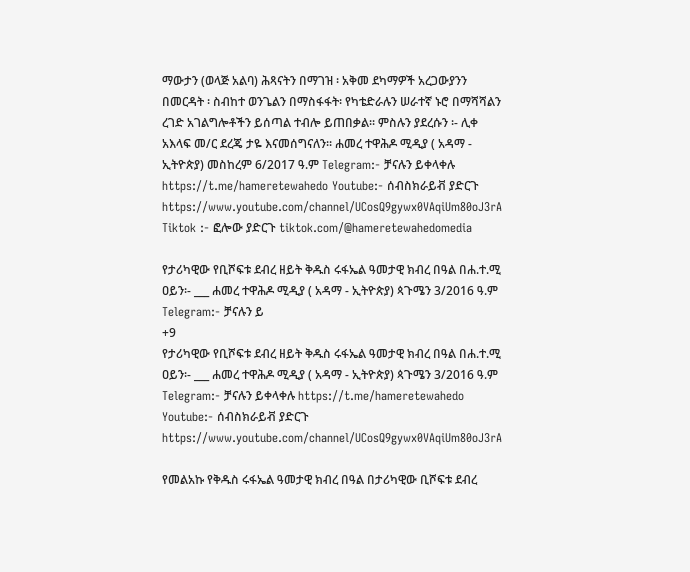ማውታን (ወላጅ አልባ) ሕጻናትን በማገዝ ፡ አቅመ ደካማዎች አረጋውያንን በመርዳት ፡ ስብከተ ወንጌልን በማስፋፋት፡ የካቴድራሉን ሠራተኛ ኑሮ በማሻሻልን ረገድ አገልግሎቶችን ይሰጣል ተብሎ ይጠበቃል፡፡ ምስሉን ያደረሱን ፡- ሊቀ አእላፍ መ/ር ደረጄ ታዬ እናመሰግናለን፡፡ ሐመረ ተዋሕዶ ሚዲያ ( አዳማ - ኢትዮጵያ) መስከረም 6/2017 ዓ.ም Telegram:- ቻናሉን ይቀላቀሉ https://t.me/hameretewahedo Youtube:- ሰብስክራይቭ ያድርጉ https://www.youtube.com/channel/UCosQ9gywx0VAqiUm80oJ3rA Tiktok :- ፎሎው ያድርጉ tiktok.com/@hameretewahedomedia

የታሪካዊው የቢሾፍቱ ደብረ ዘይት ቅዱስ ሩፋኤል ዓመታዊ ክብረ በዓል በሐ.ተ.ሚ ዐይን፡- ___ ሐመረ ተዋሕዶ ሚዲያ ( አዳማ - ኢትዮጵያ) ጳጉሜን 3/2016 ዓ.ም Telegram:- ቻናሉን ይ
+9
የታሪካዊው የቢሾፍቱ ደብረ ዘይት ቅዱስ ሩፋኤል ዓመታዊ ክብረ በዓል በሐ.ተ.ሚ ዐይን፡- ___ ሐመረ ተዋሕዶ ሚዲያ ( አዳማ - ኢትዮጵያ) ጳጉሜን 3/2016 ዓ.ም Telegram:- ቻናሉን ይቀላቀሉ https://t.me/hameretewahedo Youtube:- ሰብስክራይቭ ያድርጉ https://www.youtube.com/channel/UCosQ9gywx0VAqiUm80oJ3rA

የመልአኩ የቅዱስ ሩፋኤል ዓመታዊ ክብረ በዓል በታሪካዊው ቢሾፍቱ ደብረ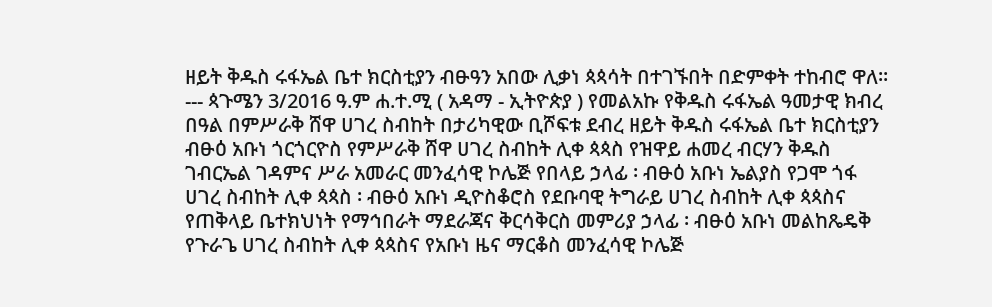ዘይት ቅዱስ ሩፋኤል ቤተ ክርስቲያን ብፁዓን አበው ሊቃነ ጳጳሳት በተገኙበት በድምቀት ተከብሮ ዋለ፡፡ --- ጳጉሜን 3/2016 ዓ.ም ሐ.ተ.ሚ ( አዳማ - ኢትዮጵያ ) የመልአኩ የቅዱስ ሩፋኤል ዓመታዊ ክብረ በዓል በምሥራቅ ሸዋ ሀገረ ስብከት በታሪካዊው ቢሾፍቱ ደብረ ዘይት ቅዱስ ሩፋኤል ቤተ ክርስቲያን ብፁዕ አቡነ ጎርጎርዮስ የምሥራቅ ሸዋ ሀገረ ስብከት ሊቀ ጳጳስ የዝዋይ ሐመረ ብርሃን ቅዱስ ገብርኤል ገዳምና ሥራ አመራር መንፈሳዊ ኮሌጅ የበላይ ኃላፊ ፡ ብፁዕ አቡነ ኤልያስ የጋሞ ጎፋ ሀገረ ስብከት ሊቀ ጳጳስ ፡ ብፁዕ አቡነ ዲዮስቆሮስ የደቡባዊ ትግራይ ሀገረ ስብከት ሊቀ ጳጳስና የጠቅላይ ቤተክህነት የማኅበራት ማደራጃና ቅርሳቅርስ መምሪያ ኃላፊ ፡ ብፁዕ አቡነ መልከጼዴቅ የጉራጌ ሀገረ ስብከት ሊቀ ጳጳስና የአቡነ ዜና ማርቆስ መንፈሳዊ ኮሌጅ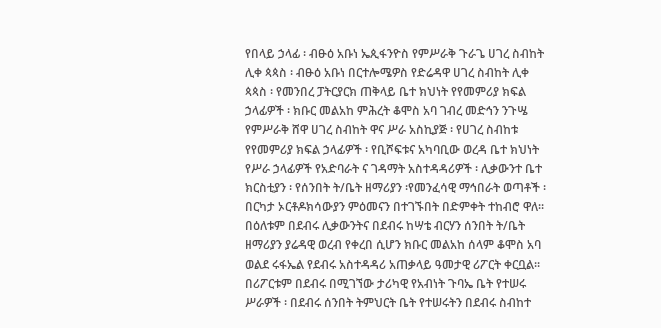የበላይ ኃላፊ ፡ ብፁዕ አቡነ ኤጲፋንዮስ የምሥራቅ ጉራጌ ሀገረ ስብከት ሊቀ ጳጳስ ፡ ብፁዕ አቡነ በርተሎሜዎስ የድሬዳዋ ሀገረ ስብከት ሊቀ ጳጳስ ፡ የመንበረ ፓትርያርክ ጠቅላይ ቤተ ክህነት የየመምሪያ ክፍል ኃላፊዎች ፡ ክቡር መልአከ ምሕረት ቆሞስ አባ ገብረ መድኅን ንጉሤ የምሥራቅ ሸዋ ሀገረ ስብከት ዋና ሥራ አስኪያጅ ፡ የሀገረ ስብከቱ የየመምሪያ ክፍል ኃላፊዎች ፡ የቢሾፍቱና አካባቢው ወረዳ ቤተ ክህነት የሥራ ኃላፊዎች የአድባራት ና ገዳማት አስተዳዳሪዎች ፡ ሊቃውንተ ቤተ ክርስቲያን ፡ የሰንበት ት/ቤት ዘማሪያን ፡የመንፈሳዊ ማኅበራት ወጣቶች ፡ በርካታ ኦርቶዶክሳውያን ምዕመናን በተገኙበት በድምቀት ተከብሮ ዋለ፡፡ በዕለቱም በደብሩ ሊቃውንትና በደብሩ ከሣቴ ብርሃን ሰንበት ት/ቤት ዘማሪያን ያሬዳዊ ወረብ የቀረበ ሲሆን ክቡር መልአከ ሰላም ቆሞስ አባ ወልደ ሩፋኤል የደብሩ አስተዳዳሪ አጠቃላይ ዓመታዊ ሪፖርት ቀርቧል፡፡ በሪፖርቱም በደብሩ በሚገኘው ታሪካዊ የአብነት ጉባኤ ቤት የተሠሩ ሥራዎች ፡ በደብሩ ሰንበት ትምህርት ቤት የተሠሩትን በደብሩ ስብከተ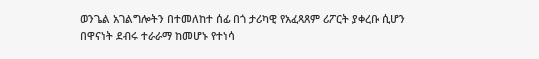ወንጌል አገልግሎትን በተመለከተ ሰፊ በጎ ታሪካዊ የአፈጻጸም ሪፖርት ያቀረቡ ሲሆን በዋናነት ደብሩ ተራራማ ከመሆኑ የተነሳ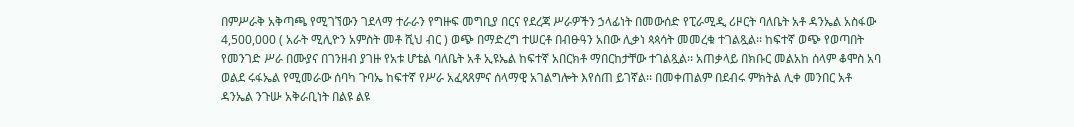በምሥራቅ አቅጣጫ የሚገኘውን ገደላማ ተራራን የግዙፍ መግቢያ በርና የደረጃ ሥራዎችን ኃላፊነት በመውሰድ የፒራሚዲ ሪዞርት ባለቤት አቶ ዳንኤል አስፋው 4,500,000 ( አራት ሚሊዮን አምስት መቶ ሺህ ብር ) ወጭ በማድረግ ተሠርቶ በብፁዓን አበው ሊቃነ ጳጳሳት መመረቁ ተገልጿል፡፡ ከፍተኛ ወጭ የወጣበት የመንገድ ሥራ በሙያና በገንዘብ ያገዙ የአቱ ሆቴል ባለቤት አቶ ኢዩኤል ከፍተኛ አበርክቶ ማበርከታቸው ተገልጿል፡፡ አጠቃላይ በክቡር መልአከ ሰላም ቆሞስ አባ ወልደ ሩፋኤል የሚመራው ሰባካ ጉባኤ ከፍተኛ የሥራ አፈጻጸምና ሰላማዊ አገልግሎት እየሰጠ ይገኛል፡፡ በመቀጠልም በደብሩ ምክትል ሊቀ መንበር አቶ ዳንኤል ንጉሡ አቅራቢነት በልዩ ልዩ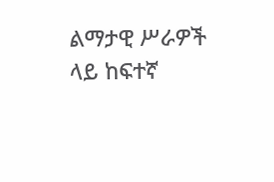ልማታዊ ሥራዎች ላይ ከፍተኛ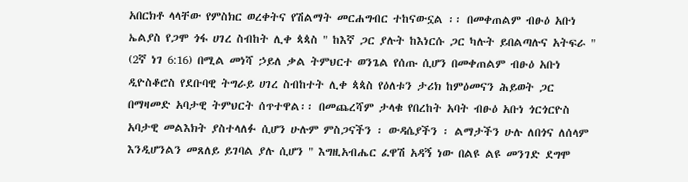አበርክቶ ላላቸው የምስክር ወረቀትና የሽልማት መርሐግብር ተከናውኗል ፡፡ በመቀጠልም ብፁዕ አቡነ ኤልያስ የጋሞ ጎፋ ሀገረ ስብከት ሊቀ ጳጳስ " ከእኛ ጋር ያሉት ከእነርሱ ጋር ካሉት ይበልጣሉና አትፍራ " (2ኛ ነገ 6:16) በሚል መነሻ ኃይለ ቃል ትምህርተ ወንጌል የሰጡ ሲሆን በመቀጠልም ብፁዕ አቡነ ዲዮስቆሮስ የደቡባዊ ትግራይ ሀገረ ስብከተት ሊቀ ጳጳስ የዕለቱን ታሪክ ከምዕመናን ሕይወት ጋር በማዛመድ አባታዊ ትምህርት ሰጥተዋል፡፡ በመጨረሻም ታላቁ የበረከት አባት ብፁዕ አቡነ ጎርጎርዮስ አባታዊ መልእክት ያስተላለፉ ሲሆን ሁሉም ምስጋናችን ፡ ውዳሴያችን ፡ ልማታችን ሁሉ ለበጎና ለሰላም እንዲሆንልን መጸለይ ይገባል ያሉ ሲሆን " እግዚአብሔር ፈዋሽ አዳኝ ነው በልዩ ልዩ መንገድ ደግሞ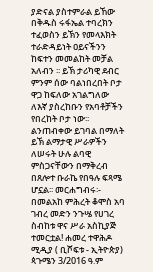ያድናል ያስተምራል ይኸው በቅዱስ ሩፋኤል ተባረክን ተፈወስን ይኽን የመላእክት ተራድዳይነት ዐይናችንን ከፍተን መመልከት መቻል አለብን ፡፡ ይኽ ታሪካዊ ደብር ምንም ሰው ባልነበረበት ቦታ ዋጋ ከፍለው አገልግለው ለእኛ ያስረከቡን የአባቶቻችን የበረከት ቦታ ነው፡፡ ልንጠብቀው ይገባል በማለት ይኽ ልማታዊ ሥራዎችን ለሠሩት ሁሉ ልባዊ ምስጋናቸውን በማቅረብ በጸሎተ ቡራኬ የበዓሉ ፍጻሜ ሆኗል፡፡ መርሐግብሩ፡- በመልአከ ምሕረት ቆሞስ አባ ገብረ መድን ንጉሤ የሀገረ ስብከቱ ዋና ሥራ አስኪያጅ ተመርቷል! ሐመረ ተዋሕዶ ሚዲያ ( ቢሾፍቱ - ኢትዮጵያ) ጳጉሜን 3/2016 ዓ.ም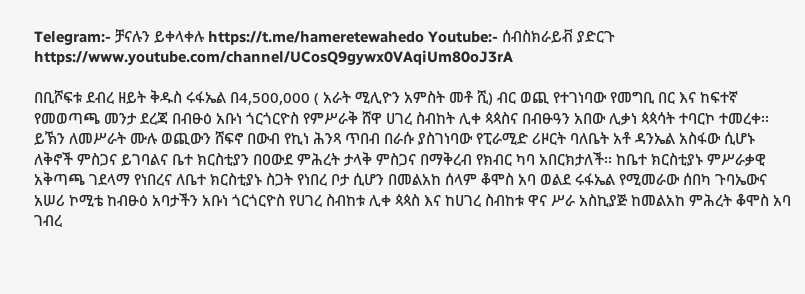Telegram:- ቻናሉን ይቀላቀሉ https://t.me/hameretewahedo Youtube:- ሰብስክራይቭ ያድርጉ https://www.youtube.com/channel/UCosQ9gywx0VAqiUm80oJ3rA

በቢሾፍቱ ደብረ ዘይት ቅዱስ ሩፋኤል በ4,500,000 ( አራት ሚሊዮን አምስት መቶ ሺ) ብር ወጪ የተገነባው የመግቢ በር እና ከፍተኛ የመወጣጫ መንታ ደረጃ በብፁዕ አቡነ ጎርጎርዮስ የምሥራቅ ሸዋ ሀገረ ስብከት ሊቀ ጳጳስና በብፁዓን አበው ሊቃነ ጳጳሳት ተባርኮ ተመረቀ፡፡ ይኽን ለመሥራት ሙሉ ወጪውን ሸፍኖ በውብ የኪነ ሕንጻ ጥበብ በራሱ ያስገነባው የፒራሚድ ሪዞርት ባለቤት አቶ ዳንኤል አስፋው ሲሆኑ ለቅኖች ምስጋና ይገባልና ቤተ ክርስቲያን በዐውደ ምሕረት ታላቅ ምስጋና በማቅረብ የክብር ካባ አበርክታለች፡፡ ከቤተ ክርስቲያኑ ምሥራቃዊ አቅጣጫ ገደላማ የነበረና ለቤተ ክርስቲያኑ ስጋት የነበረ ቦታ ሲሆን በመልአከ ሰላም ቆሞስ አባ ወልደ ሩፋኤል የሚመራው ሰበካ ጉባኤውና አሠሪ ኮሚቴ ከብፁዕ አባታችን አቡነ ጎርጎርዮስ የሀገረ ስብከቱ ሊቀ ጳጳስ እና ከሀገረ ስብከቱ ዋና ሥራ አስኪያጅ ከመልአከ ምሕረት ቆሞስ አባ ገብረ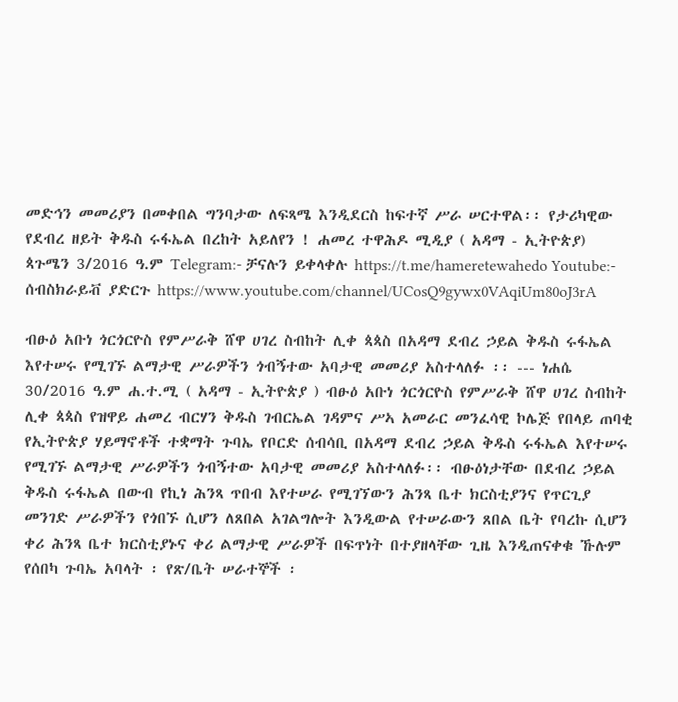መድኅን መመሪያን በመቀበል ግንባታው ለፍጻሜ እንዲደርስ ከፍተኛ ሥራ ሠርተዋል፡፡ የታሪካዊው የደብረ ዘይት ቅዱስ ሩፋኤል በረከት አይለየን ! ሐመረ ተዋሕዶ ሚዲያ ( አዳማ - ኢትዮጵያ) ጳጉሜን 3/2016 ዓ.ም Telegram:- ቻናሉን ይቀላቀሉ https://t.me/hameretewahedo Youtube:- ሰብስክራይቭ ያድርጉ https://www.youtube.com/channel/UCosQ9gywx0VAqiUm80oJ3rA

ብፁዕ አቡነ ጎርጎርዮስ የምሥራቅ ሸዋ ሀገረ ስብከት ሊቀ ጳጳስ በአዳማ ደብረ ኃይል ቅዱስ ሩፋኤል እየተሠሩ የሚገኙ ልማታዊ ሥራዎችን ጎብኝተው አባታዊ መመሪያ አስተላለፉ ፡፡ --- ነሐሴ 30/2016 ዓ.ም ሐ.ተ.ሚ ( አዳማ - ኢትዮጵያ ) ብፁዕ አቡነ ጎርጎርዮስ የምሥራቅ ሸዋ ሀገረ ስብከት ሊቀ ጳጳስ የዝዋይ ሐመረ ብርሃን ቅዱስ ገብርኤል ገዳምና ሥኣ አመራር መንፈሳዊ ኮሌጅ የበላይ ጠባቂ የኢትዮጵያ ሃይማኖቶች ተቋማት ጉባኤ የቦርድ ሰብሳቢ በአዳማ ደብረ ኃይል ቅዱስ ሩፋኤል እየተሠሩ የሚገኙ ልማታዊ ሥራዎችን ጎብኝተው አባታዊ መመሪያ አስተላለፉ፡፡ ብፁዕነታቸው በደብረ ኃይል ቅዱስ ሩፋኤል በውብ የኪነ ሕንጻ ጥበብ እየተሠራ የሚገኘውን ሕንጻ ቤተ ክርስቲያንና የጥርጊያ መንገድ ሥራዎችን የጎበኙ ሲሆን ለጸበል አገልግሎት እንዲውል የተሠራውን ጸበል ቤት የባረኩ ሲሆን ቀሪ ሕንጻ ቤተ ክርስቲያኑና ቀሪ ልማታዊ ሥራዎች በፍጥነት በተያዘላቸው ጊዜ እንዲጠናቀቁ ኹሉም የሰበካ ጉባኤ አባላት ፡ የጽ/ቤት ሠራተኞች ፡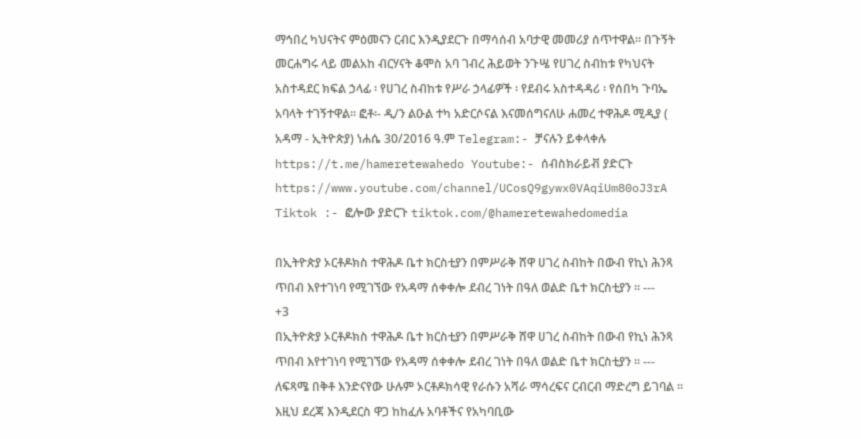ማኅበረ ካህናትና ምዕመናን ርብር እንዲያደርጉ በማሳሰብ አባታዊ መመሪያ ሰጥተዋል፡፡ በጉኝት መርሐግሩ ላይ መልአከ ብርሃናት ቆሞስ አባ ገብረ ሕይወት ንጉሤ የሀገረ ስብከቱ የካህናት አስተዳደር ክፍል ኃላፊ ፡ የሀገረ ስብከቱ የሥራ ኃላፊዎች ፡ የደብሩ አስተዳዳሪ ፡ የሰበካ ጉባኤ አባላት ተገኝተዋል፡፡ ፎቶ፡- ዲ/ን ልዑል ተካ አድርሶናል እናመሰግናለሁ ሐመረ ተዋሕዶ ሚዲያ ( አዳማ - ኢትዮጵያ) ነሐሴ 30/2016 ዓ.ም Telegram:- ቻናሉን ይቀላቀሉ https://t.me/hameretewahedo Youtube:- ሰብስክራይቭ ያድርጉ https://www.youtube.com/channel/UCosQ9gywx0VAqiUm80oJ3rA Tiktok :- ፎሎው ያድርጉ tiktok.com/@hameretewahedomedia

በኢትዮጵያ ኦርቶዶክስ ተዋሕዶ ቤተ ክርስቲያን በምሥራቅ ሸዋ ሀገረ ስብከት በውብ የኪነ ሕንጻ ጥበብ እየተገነባ የሚገኘው የአዳማ ሰቀቀሎ ደብረ ገነት በዓለ ወልድ ቤተ ክርስቲያን ፡፡ ---
+3
በኢትዮጵያ ኦርቶዶክስ ተዋሕዶ ቤተ ክርስቲያን በምሥራቅ ሸዋ ሀገረ ስብከት በውብ የኪነ ሕንጻ ጥበብ እየተገነባ የሚገኘው የአዳማ ሰቀቀሎ ደብረ ገነት በዓለ ወልድ ቤተ ክርስቲያን ፡፡ --- ለፍጻሜ በቅቶ እንድናየው ሁሉም ኦርቶዶክሳዊ የራሱን አሻራ ማሳረፍና ርብርብ ማድረግ ይገባል ፡፡ እዚህ ደረጃ እንዲደርስ ዋጋ ከከፈሉ አባቶችና የአካባቢው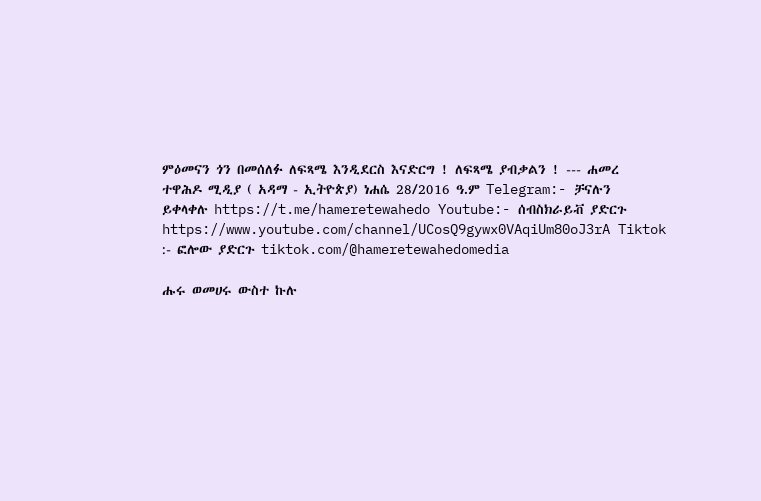ምዕመናን ጎን በመሰለፉ ለፍጻሜ እንዲደርስ እናድርግ ! ለፍጻሜ ያብቃልን ! --- ሐመረ ተዋሕዶ ሚዲያ ( አዳማ - ኢትዮጵያ) ነሐሴ 28/2016 ዓ.ም Telegram:- ቻናሉን ይቀላቀሉ https://t.me/hameretewahedo Youtube:- ሰብስክራይቭ ያድርጉ https://www.youtube.com/channel/UCosQ9gywx0VAqiUm80oJ3rA Tiktok :- ፎሎው ያድርጉ tiktok.com/@hameretewahedomedia

ሑሩ ወመሀሩ ውስተ ኩሉ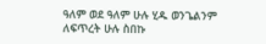ዓለም ወደ ዓለም ሁሉ ሂዱ ወንጌልንም ለፍጥረት ሁሉ ስበኩ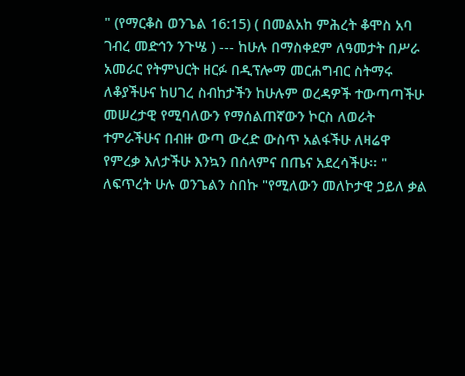" (የማርቆስ ወንጌል 16:15) ( በመልአከ ምሕረት ቆሞስ አባ ገብረ መድኅን ንጉሤ ) --- ከሁሉ በማስቀደም ለዓመታት በሥራ አመራር የትምህርት ዘርፉ በዲፕሎማ መርሐግብር ስትማሩ ለቆያችሁና ከሀገረ ስብከታችን ከሁሉም ወረዳዎች ተውጣጣችሁ መሠረታዊ የሚባለውን የማሰልጠኛውን ኮርስ ለወራት ተምራችሁና በብዙ ውጣ ውረድ ውስጥ አልፋችሁ ለዛሬዋ የምረቃ እለታችሁ እንኳን በሰላምና በጤና አደረሳችሁ፡፡ " ለፍጥረት ሁሉ ወንጌልን ስበኩ "የሚለውን መለኮታዊ ኃይለ ቃል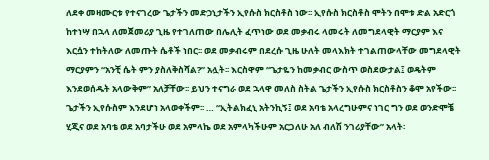ለደቀ መዛሙርቱ የተናገረው ጌታችን መድኃኒታችን ኢየሱስ ክርስቶስ ነው፡፡ ኢየሱስ ክርስቶስ ሞትን በሞቱ ድል አድርጎ ከተነሣ በኋላ ለመጀመሪያ ጊዜ የተገለጠው በሌሊት ፈጥነው ወደ መቃብሩ ላመሩት ለመግደላዊት ማርያም እና እርሷን ተከትለው ለመጡት ሴቶች ነበር፡፡ ወደ መቃብሩም በደረሱ ጊዜ ሁለት መላእክት ተገልጠውላቸው መግደላዊት ማርያምን “አንቺ ሴት ምን ያስለቅስሻል?” አሏት፡፡ እርስዋም “ጌታዬን ከመቃብር ውስጥ ወስደውታል፤ ወዴትም እንደወሰዱት አላውቅም” አለቻቸው፡፡ ይህን ተናግራ ወደ ኋላዋ መለስ ስትል ጌታችን ኢየሱስ ክርስቶስን ቆሞ አየችው፡፡ ጌታችን ኢየሱስም እንደሆነ አላወቀችም፡፡ … “ኢትልክፈኒ አትንኪኝ፤ ወደ አባቴ አላረግሁምና ነገር ግን ወደ ወንድሞቼ ሂጂና ወደ አባቴ ወደ አባታችሁ ወደ አምላኬ ወደ አምላካችሁም አርጋለሁ አለ ብለሽ ንገሪያቸው” አላት፡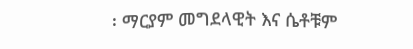፡ ማርያም መግደላዊት እና ሴቶቹም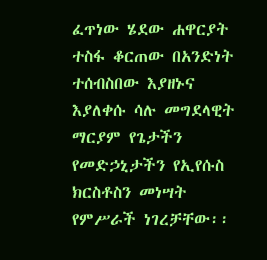ፈጥነው ሄደው ሐዋርያት ተስፋ ቆርጠው በአንድነት ተሰብስበው እያዘኑና እያለቀሱ ሳሉ መግደላዊት ማርያም የጌታችን የመድኃኒታችን የኢየሱስ ክርስቶስን መነሣት የምሥራች ነገረቻቸው፡፡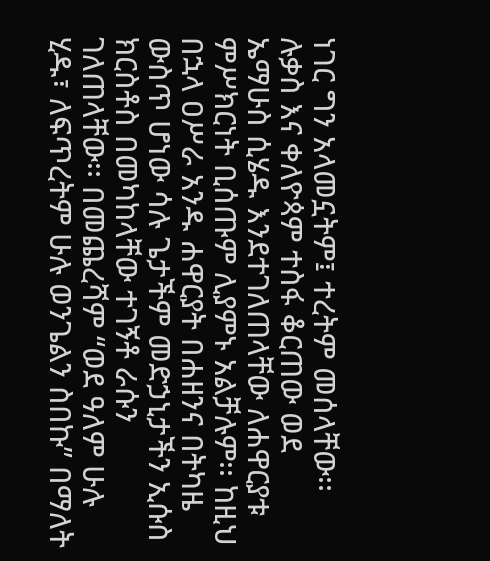ነገር ግን አላመኗትም፤ ተረትም መሰላቸው፡፡ ሉቃስ እና ቀለዮጳም ተስፋ ቆርጠው ወደ ኤማሁስ ሲሄዱ እንደተገለጠላቸው ለሐዋርያቱ ምሥክርነት ቢሰጡም ሊያምኑ አልቻሉም፡፡ ከዚህ በኋላ ዐሥራ አንዱ ሐዋርያት በሐዘንና በትካዜ ውስጥ ሆነው ሳሉ ጌታችም መድኃኒታችን ኢሱስ ክርስቶስ በመካከላቸው ተገኝቶ ራሱን ገለጠላቸው፡፡ በመጨረሻም “ወደ ዓለም ሁሉ ሂዱ፣ ለፍጥረትም ሁሉ ወንጌልን ስበኩ” በማለት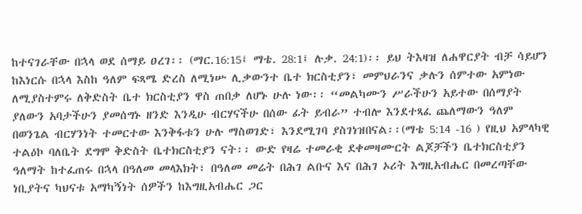ከተናገራቸው በኋላ ወደ ሰማይ ዐረገ፡፡ (ማር.16:15፤ ማቴ. 28:1፤ ሉቃ. 24:1)፡፡ ይህ ትእዛዝ ለሐዋርያት ብቻ ሳይሆን ከእነርሱ በኋላ እስከ ዓለም ፍጻሜ ድረስ ለሚነሡ ሊቃውንተ ቤተ ክርስቲያን፣ መምህራንና ቃሉን ሰምተው አምነው ለሚያስተምሩ ለቅድስት ቤተ ክርስቲያን ዋስ ጠበቃ ለሆኑ ሁሉ ነው፡፡ “መልካሙን ሥራችሁን አይተው በሰማያት ያለውን አባታችሁን ያመሰግኑ ዘንድ እንዲሁ ብርሃናችሁ በሰው ፊት ይብራ” ተብሎ እንደተጻፈ ጨለማውን ዓለም በወንጌል ብርሃንነት ተመርተው እንቅፋቱን ሁሉ ማስወገድ፣ እንደሚገባ ያስገነዝበናል፡፡(ማቴ 5:14 -16 ) የዚህ አምላካዊ ተልዕኮ ባለቤት ደግሞ ቅድስት ቤተክርስቲያን ናት፡፡ ውድ የዛሬ ተመራቂ ደቀመዛሙርት ልጆቻችን ቤተክርስቲያን ዓለማት ከተፈጠሩ በኋላ በዓለመ መላእክት፣ በዓለመ መሬት በሕገ ልቡና እና በሕገ ኦሪት እግዚአብሔር በመረጣቸው ነቢያትና ካህናቱ አማካኝነት ሰዎችን ከእግዚአብሔር ጋር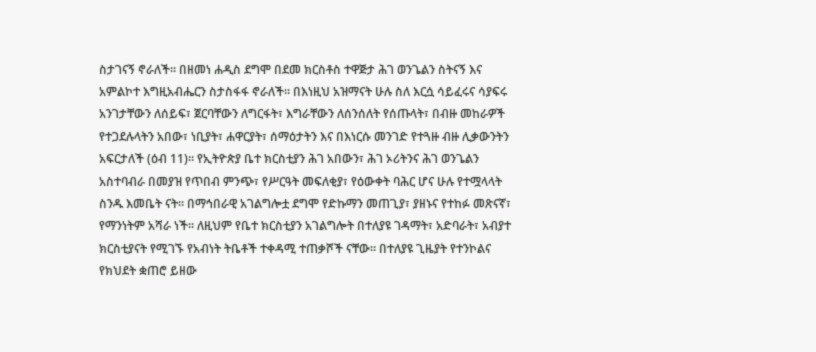ስታገናኝ ኖራለች። በዘመነ ሐዲስ ደግሞ በደመ ክርስቶስ ተዋጅታ ሕገ ወንጌልን ስትናኝ እና አምልኮተ እግዚአብሔርን ስታስፋፋ ኖራለች። በእነዚህ አዝማናት ሁሉ ስለ እርሷ ሳይፈሩና ሳያፍሩ አንገታቸውን ለሰይፍ፣ ጀርባቸውን ለግርፋት፣ እግራቸውን ለሰንሰለት የሰጡላት፣ በብዙ መከራዎች የተጋደሉላትን አበው፣ ነቢያት፣ ሐዋርያት፣ ሰማዕታትን እና በእነርሱ መንገድ የተጓዙ ብዙ ሊቃውንትን አፍርታለች (ዕብ 11)። የኢትዮጵያ ቤተ ክርስቲያን ሕገ አበውን፣ ሕገ ኦሪትንና ሕገ ወንጌልን አስተባብራ በመያዝ የጥበብ ምንጭ፣ የሥርዓት መፍለቂያ፣ የዕውቀት ባሕር ሆና ሁሉ የተሟላላት ስንዱ እመቤት ናት። በማኅበራዊ አገልግሎቷ ደግሞ የድኩማን መጠጊያ፣ ያዘኑና የተከፉ መጽናኛ፣ የማንነትም አሻራ ነች። ለዚህም የቤተ ክርስቲያን አገልግሎት በተለያዩ ገዳማት፣ አድባራት፣ አብያተ ክርስቲያናት የሚገኙ የአብነት ትቤቶች ተቀዳሚ ተጠቃሾች ናቸው። በተለያዩ ጊዜያት የተንኮልና የክህደት ቋጠሮ ይዘው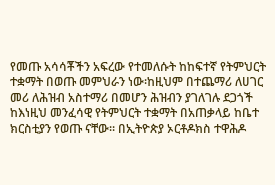የመጡ አሳሳቾችን አፍረው የተመለሱት ከከፍተኛ የትምህርት ተቋማት በወጡ መምህራን ነው፡ከዚህም በተጨማሪ ለሀገር መሪ ለሕዝብ አስተማሪ በመሆን ሕዝብን ያገለገሉ ደጋጎች ከእነዚህ መንፈሳዊ የትምህርት ተቋማት በአጠቃላይ ከቤተ ክርስቲያን የወጡ ናቸው። በኢትዮጵያ ኦርቶዶክስ ተዋሕዶ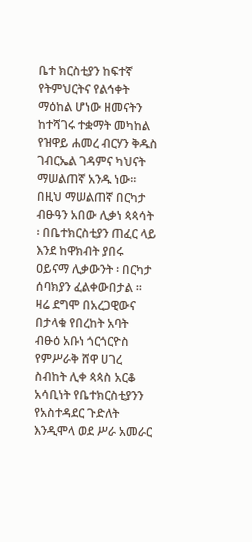ቤተ ክርስቲያን ከፍተኛ የትምህርትና የልኅቀት ማዕከል ሆነው ዘመናትን ከተሻገሩ ተቋማት መካከል የዝዋይ ሐመረ ብርሃን ቅዱስ ገብርኤል ገዳምና ካህናት ማሠልጠኛ አንዱ ነው፡፡ በዚህ ማሠልጠኛ በርካታ ብፁዓን አበው ሊቃነ ጳጳሳት ፡ በቤተክርስቲያን ጠፈር ላይ እንደ ከዋክብት ያበሩ ዐይናማ ሊቃውንት ፡ በርካታ ሰባክያን ፈልቀውበታል ፡፡ ዛሬ ደግሞ በአረጋዊውና በታላቁ የበረከት አባት ብፁዕ አቡነ ጎርጎርዮስ የምሥራቅ ሸዋ ሀገረ ስብከት ሊቀ ጳጳስ አርቆ አሳቢነት የቤተክርስቲያንን የአስተዳደር ጉድለት እንዲሞላ ወደ ሥራ አመራር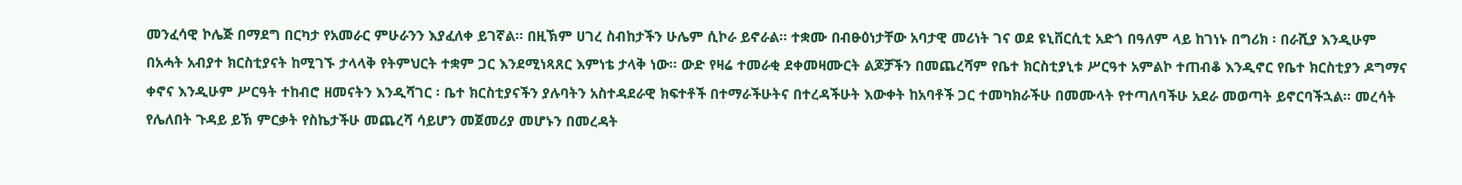መንፈሳዊ ኮሌጅ በማደግ በርካታ የአመራር ምሁራንን እያፈለቀ ይገኛል፡፡ በዚኽም ሀገረ ስብከታችን ሁሌም ሲኮራ ይኖራል፡፡ ተቋሙ በብፁዕነታቸው አባታዊ መሪነት ገና ወደ ዩኒቨርሲቲ አድጎ በዓለም ላይ ከገነኑ በግሪክ ፡ በራሺያ እንዲሁም በአሓት አብያተ ክርስቲያናት ከሚገኙ ታላላቅ የትምህርት ተቋም ጋር እንደሚነጻጸር እምነቴ ታላቅ ነው፡፡ ውድ የዛሬ ተመራቂ ደቀመዛሙርት ልጆቻችን በመጨረሻም የቤተ ክርስቲያኒቱ ሥርዓተ አምልኮ ተጠብቆ እንዲኖር የቤተ ክርስቲያን ዶግማና ቀኖና እንዲሁም ሥርዓት ተከብሮ ዘመናትን እንዲሻገር ፡ ቤተ ክርስቲያናችን ያሉባትን አስተዳደራዊ ክፍተቶች በተማራችሁትና በተረዳችሁት እውቀት ከአባቶች ጋር ተመካክራችሁ በመሙላት የተጣለባችሁ አደራ መወጣት ይኖርባችኋል፡፡ መረሳት የሌለበት ጉዳይ ይኽ ምርቃት የስኬታችሁ መጨረሻ ሳይሆን መጀመሪያ መሆኑን በመረዳት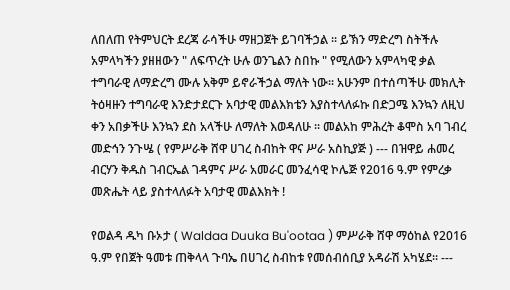ለበለጠ የትምህርት ደረጃ ራሳችሁ ማዘጋጀት ይገባችኃል ፡፡ ይኽን ማድረግ ስትችሉ አምላካችን ያዘዘውን " ለፍጥረት ሁሉ ወንጌልን ስበኩ " የሚለውን አምላካዊ ቃል ተግባራዊ ለማድረግ ሙሉ አቅም ይኖራችኃል ማለት ነው፡፡ አሁንም በተሰጣችሁ መክሊት ትዕዛዙን ተግባራዊ እንድታደርጉ አባታዊ መልእክቴን እያስተላለፉኩ በድጋሜ እንኳን ለዚህ ቀን አበቃችሁ እንኳን ደስ አላችሁ ለማለት እወዳለሁ ፡፡ መልአከ ምሕረት ቆሞስ አባ ገብረ መድኅን ንጉሤ ( የምሥራቅ ሸዋ ሀገረ ስብከት ዋና ሥራ አስኪያጅ ) --- በዝዋይ ሐመረ ብርሃን ቅዱስ ገብርኤል ገዳምና ሥራ አመራር መንፈሳዊ ኮሌጅ የ2016 ዓ.ም የምረቃ መጽሔት ላይ ያስተላለፉት አባታዊ መልእክት !

የወልዳ ዱካ ቡኦታ ( Waldaa Duuka Bu'ootaa ) ምሥራቅ ሸዋ ማዕከል የ2016 ዓ.ም የበጀት ዓመቱ ጠቅላላ ጉባኤ በሀገረ ስብከቱ የመሰብሰቢያ አዳራሽ አካሄደ። ---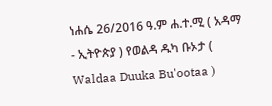ነሐሴ 26/2016 ዓ.ም ሐ.ተ.ሚ ( አዳማ - ኢትዮጵያ ) የወልዳ ዱካ ቡኦታ ( Waldaa Duuka Bu'ootaa )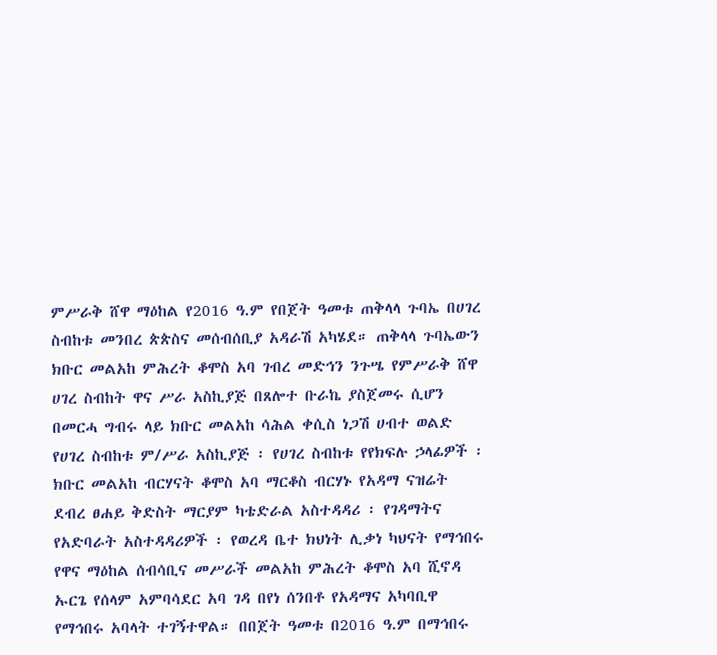ምሥራቅ ሸዋ ማዕከል የ2016 ዓ.ም የበጀት ዓመቱ ጠቅላላ ጉባኤ በሀገረ ስብከቱ መንበረ ጵጵስና መሰብሰቢያ አዳራሽ አካሄደ። ጠቅላላ ጉባኤውን ክቡር መልአከ ምሕረት ቆሞስ አባ ገብረ መድኅን ንጉሤ የምሥራቅ ሸዋ ሀገረ ስብከት ዋና ሥራ አስኪያጅ በጸሎተ ቡራኬ ያስጀመሩ ሲሆን በመርሓ ግብሩ ላይ ክቡር መልአከ ሳሕል ቀሲስ ነጋሽ ሀብተ ወልድ የሀገረ ስብከቱ ም/ሥራ አስኪያጅ ፡ የሀገረ ስብከቱ የየክፍሉ ኃላፊዎች ፡ ክቡር መልአከ ብርሃናት ቆሞስ አባ ማርቆስ ብርሃኑ የአዳማ ናዝሬት ደብረ ፀሐይ ቅድስት ማርያም ካቴድራል አስተዳዳሪ ፡ የገዳማትና የአድባራት አስተዳዳሪዎች ፡ የወረዳ ቤተ ክህነት ሊቃነ ካህናት የማኅበሩ የዋና ማዕከል ሰብሳቢና መሥራች መልአከ ምሕረት ቆሞስ አባ ሺኖዳ ኡርጌ የሰላም አምባሳደር አባ ገዳ በየነ ሰንበቶ የአዳማና አካባቢዋ የማኅበሩ አባላት ተገኝተዋል። በበጀት ዓመቱ በ2016 ዓ.ም በማኅበሩ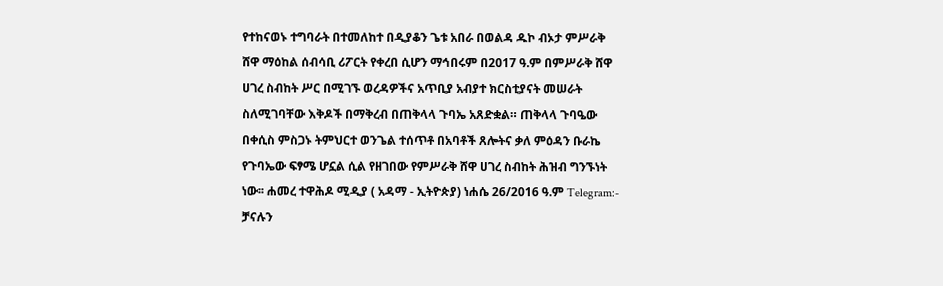የተከናወኑ ተግባራት በተመለከተ በዲያቆን ጌቱ አበራ በወልዳ ዱኮ ብኦታ ምሥራቅ ሸዋ ማዕከል ሰብሳቢ ሪፖርት የቀረበ ሲሆን ማኅበሩም በ2017 ዓ.ም በምሥራቅ ሸዋ ሀገረ ስብከት ሥር በሚገኙ ወረዳዎችና አጥቢያ አብያተ ክርስቲያናት መሠራት ስለሚገባቸው እቅዶች በማቅረብ በጠቅላላ ጉባኤ አጸድቋል። ጠቅላላ ጉባዔው በቀሲስ ምስጋኑ ትምህርተ ወንጌል ተሰጥቶ በአባቶች ጸሎትና ቃለ ምዕዳን ቡራኬ የጉባኤው ፍፃሜ ሆኗል ሲል የዘገበው የምሥራቅ ሸዋ ሀገረ ስብከት ሕዝብ ግንኙነት ነው፡፡ ሐመረ ተዋሕዶ ሚዲያ ( አዳማ - ኢትዮጵያ) ነሐሴ 26/2016 ዓ.ም Telegram:- ቻናሉን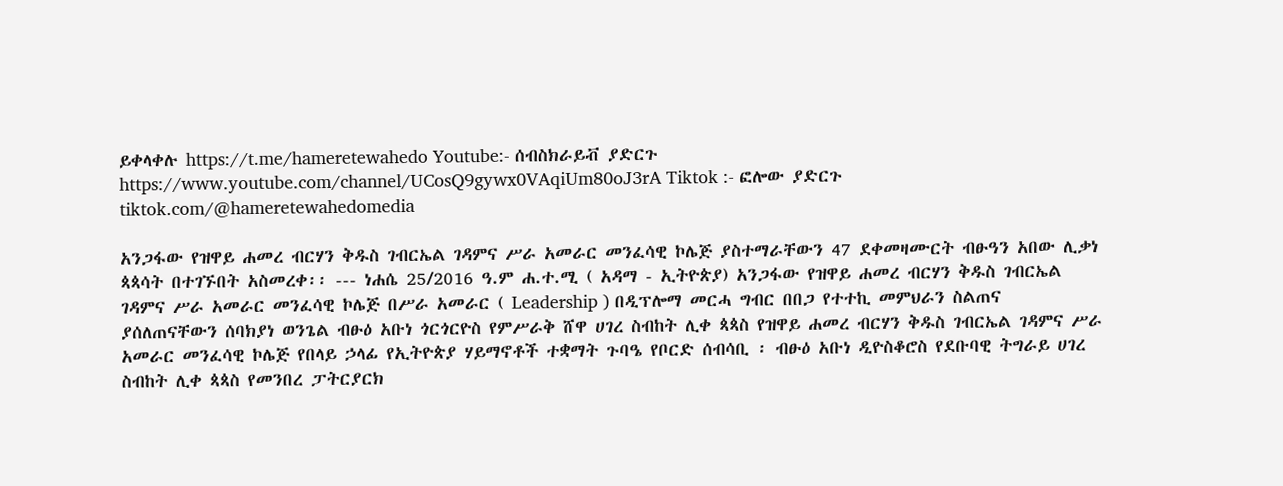ይቀላቀሉ https://t.me/hameretewahedo Youtube:- ሰብስክራይቭ ያድርጉ https://www.youtube.com/channel/UCosQ9gywx0VAqiUm80oJ3rA Tiktok :- ፎሎው ያድርጉ tiktok.com/@hameretewahedomedia

አንጋፋው የዝዋይ ሐመረ ብርሃን ቅዱስ ገብርኤል ገዳምና ሥራ አመራር መንፈሳዊ ኮሌጅ ያስተማራቸውን 47 ደቀመዛሙርት ብፁዓን አበው ሊቃነ ጳጳሳት በተገኙበት አስመረቀ፡፡ --- ነሐሴ 25/2016 ዓ.ም ሐ.ተ.ሚ ( አዳማ - ኢትዮጵያ) አንጋፋው የዝዋይ ሐመረ ብርሃን ቅዱስ ገብርኤል ገዳምና ሥራ አመራር መንፈሳዊ ኮሌጅ በሥራ አመራር ( Leadership ) በዲፕሎማ መርሓ ግብር በበጋ የተተኪ መምህራን ስልጠና ያሰለጠናቸውን ሰባክያነ ወንጌል ብፁዕ አቡነ ጎርጎርዮስ የምሥራቅ ሸዋ ሀገረ ስብከት ሊቀ ጳጳስ የዝዋይ ሐመረ ብርሃን ቅዱስ ገብርኤል ገዳምና ሥራ አመራር መንፈሳዊ ኮሌጅ የበላይ ኃላፊ የኢትዮጵያ ሃይማኖቶች ተቋማት ጉባዔ የቦርድ ሰብሳቢ ፡ ብፁዕ አቡነ ዲዮስቆሮስ የደቡባዊ ትግራይ ሀገረ ስብከት ሊቀ ጳጳስ የመንበረ ፓትርያርክ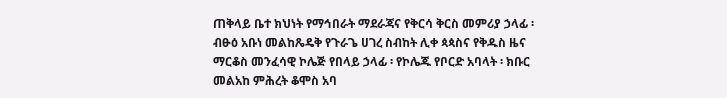ጠቅላይ ቤተ ክህነት የማኅበራት ማደራጃና የቅርሳ ቅርስ መምሪያ ኃላፊ ፡ ብፁዕ አቡነ መልከጼዴቅ የጉራጌ ሀገረ ስብከት ሊቀ ጳጳስና የቅዱስ ዜና ማርቆስ መንፈሳዊ ኮሌጅ የበላይ ኃላፊ ፡ የኮሌጁ የቦርድ አባላት ፡ ክቡር መልአከ ምሕረት ቆሞስ አባ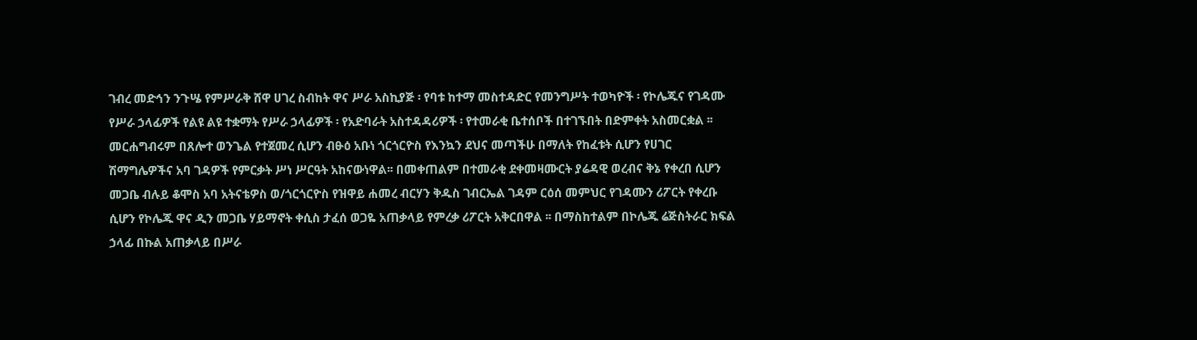ገብረ መድኅን ንጉሤ የምሥራቅ ሸዋ ሀገረ ስብከት ዋና ሥራ አስኪያጅ ፡ የባቱ ከተማ መስተዳድር የመንግሥት ተወካዮች ፡ የኮሌጁና የገዳሙ የሥራ ኃላፊዎች የልዩ ልዩ ተቋማት የሥራ ኃላፊዎች ፡ የአድባራት አስተዳዳሪዎች ፡ የተመራቂ ቤተሰቦች በተገኙበት በድምቀት አስመርቋል ፡፡ መርሐግብሩም በጸሎተ ወንጌል የተጀመረ ሲሆን ብፁዕ አቡነ ጎርጎርዮስ የእንኳን ደህና መጣችሁ በማለት የከፈቱት ሲሆን የሀገር ሽማግሌዎችና አባ ገዳዎች የምርቃት ሥነ ሥርዓት አከናውነዋል፡፡ በመቀጠልም በተመራቂ ደቀመዛሙርት ያሬዳዊ ወረብና ቅኔ የቀረበ ሲሆን መጋቤ ብሉይ ቆሞስ አባ አትናቴዎስ ወ/ጎርጎርዮስ የዝዋይ ሐመረ ብርሃን ቅዱስ ገብርኤል ገዳም ርዕሰ መምህር የገዳሙን ሪፖርት የቀረቡ ሲሆን የኮሌጁ ዋና ዲን መጋቤ ሃይማኖት ቀሲስ ታፈሰ ወጋዬ አጠቃላይ የምረቃ ሪፖርት አቅርበዋል ፡፡ በማስከተልም በኮሌጁ ሬጅስትራር ክፍል ኃላፊ በኩል አጠቃላይ በሥራ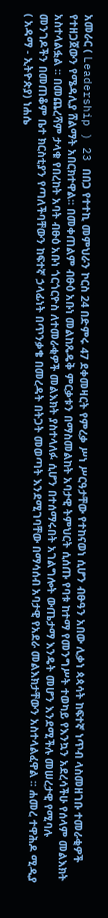አመራር ( Leadership ) 23 በበጋ የተተኪ መምህራን ኮርስ 24 በድምሩ 47 ደቀመዛርት የምረቃ ሥነ ሥርዓታቸው የተከናወነ ሲሆን ብፁዓን አበው ሊቃነ ጳጳሳት ከፍተኛ ነጥብ ላስመዘገቡ ተመራቂዎች የተዘጋጀውን የሜዳሊያ ሸልማት አበርክተዋል፡፡ በመቀጠልም ብፁዕ አቡነ መልከጼዴቅ ምርቃቱን በማስመልከት አባታዊ ትምህርት ሲሰጡ የባቱ ከተማ የመንግሥት ተወካይ የእንኳን አደረሳችሁ የሰላም መልእክት አስተላልፏል ፡፡ በመጨረሻም ታላቁ የበረከት አባት ብፁዕ አቡነ ጎርጎርዮስ ለተመራቂዎች መልእክት ያስተላለፉ ሲሆን በተሰማሩበት አገልግሎት ውጤታማ እንዴት መሆን እንደሚችሉ መሠረታዊ የሚባሉ መንገዶችን በመጠቆም ቤተ ክርስቲያን የጣለችባቸውን ከፍተኛ ኃላፊነት በጥንቃቄ በመረዳት በትጋት መወጣት እንደሚገባቸው በማሳሰብ አባታዊ የአደራ መልእክታቸውን አስተላልፈዋል ፡፡ ሐመረ ተዋሕዶ ሚዲያ ( አዳማ - ኢትዮጵያ) ነሐሴ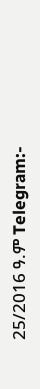25/2016 ዓ.ም Telegram:-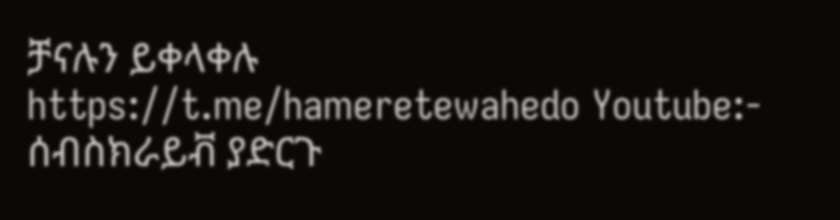ቻናሉን ይቀላቀሉ https://t.me/hameretewahedo Youtube:- ሰብስክራይቭ ያድርጉ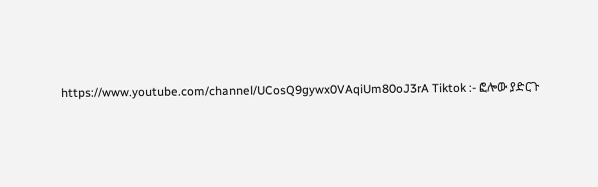https://www.youtube.com/channel/UCosQ9gywx0VAqiUm80oJ3rA Tiktok :- ፎሎው ያድርጉ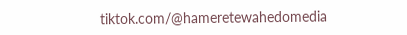tiktok.com/@hameretewahedomedia